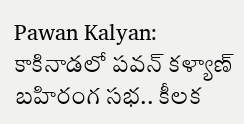Pawan Kalyan: కాకినాడలో పవన్ కళ్యాణ్ బహిరంగ సభ.. కీలక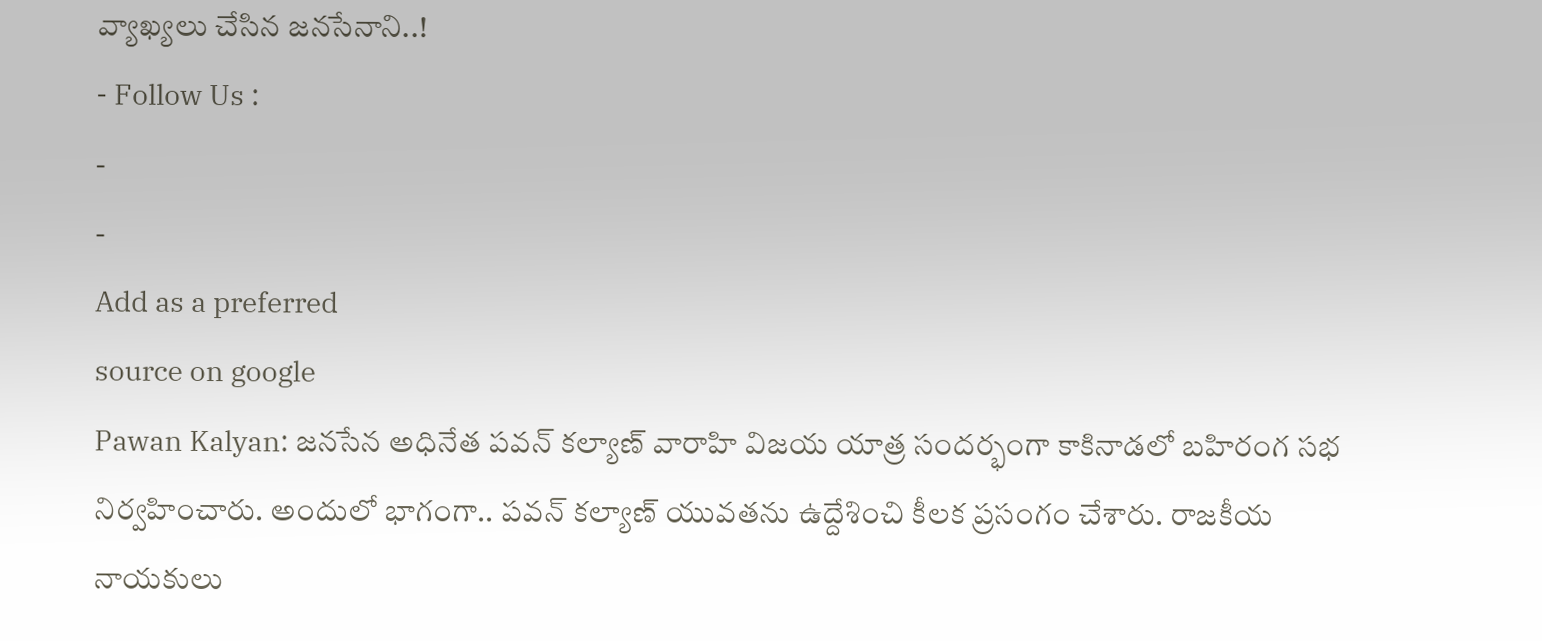వ్యాఖ్యలు చేసిన జనసేనాని..!
- Follow Us :
-
-
Add as a preferred
source on google
Pawan Kalyan: జనసేన అధినేత పవన్ కల్యాణ్ వారాహి విజయ యాత్ర సందర్భంగా కాకినాడలో బహిరంగ సభ నిర్వహించారు. అందులో భాగంగా.. పవన్ కల్యాణ్ యువతను ఉద్దేశించి కీలక ప్రసంగం చేశారు. రాజకీయ నాయకులు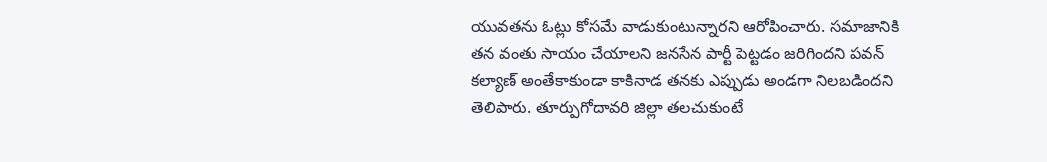యువతను ఓట్లు కోసమే వాడుకుంటున్నారని ఆరోపించారు. సమాజానికి తన వంతు సాయం చేయాలని జనసేన పార్టీ పెట్టడం జరిగిందని పవన్ కల్యాణ్ అంతేకాకుండా కాకినాడ తనకు ఎప్పుడు అండగా నిలబడిందని తెలిపారు. తూర్పుగోదావరి జిల్లా తలచుకుంటే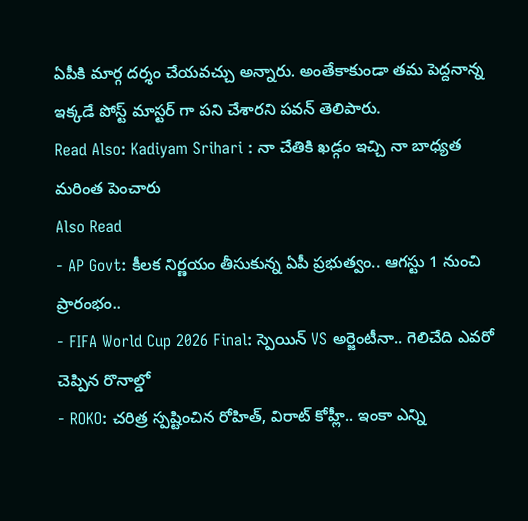ఏపీకి మార్గ దర్శం చేయవచ్చు అన్నారు. అంతేకాకుండా తమ పెద్దనాన్న ఇక్కడే పోస్ట్ మాస్టర్ గా పని చేశారని పవన్ తెలిపారు.
Read Also: Kadiyam Srihari : నా చేతికి ఖడ్గం ఇచ్చి నా బాధ్యత మరింత పెంచారు
Also Read
- AP Govt: కీలక నిర్ణయం తీసుకున్న ఏపీ ప్రభుత్వం.. ఆగస్టు 1 నుంచి ప్రారంభం..
- FIFA World Cup 2026 Final: స్పెయిన్ VS అర్జెంటీనా.. గెలిచేది ఎవరో చెప్పిన రొనాల్డో
- ROKO: చరిత్ర స్పష్టించిన రోహిత్, విరాట్ కోహ్లీ.. ఇంకా ఎన్ని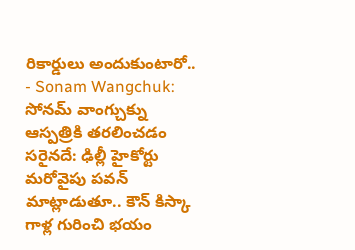రికార్డులు అందుకుంటారో..
- Sonam Wangchuk: సోనమ్ వాంగ్చుక్ను ఆస్పత్రికి తరలించడం సరైనదే: ఢిల్లీ హైకోర్టు
మరోవైపు పవన్ మాట్లాడుతూ.. కౌన్ కిస్కా గాళ్ల గురించి భయం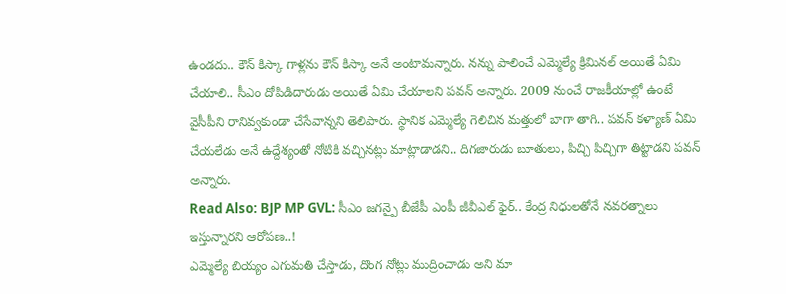ఉండదు.. కౌన్ కిస్కా గాళ్లను కౌన్ కిస్కా అనే అంటామన్నారు. నన్ను పాలించే ఎమ్మెల్యే క్రిమినల్ అయితే ఏమి చేయాలి.. సీఎం దోపిడిదారుడు అయితే ఏమి చేయాలని పవన్ అన్నారు. 2009 నుంచే రాజకీయాల్లో ఉంటే వైసీపీని రానివ్వకుండా చేసేవాన్నని తెలిపారు. స్థానిక ఎమ్మెల్యే గెలిచిన మత్తులో బాగా తాగి.. పవన్ కళ్యాణ్ ఏమి చేయలేడు అనే ఉద్దేశ్యంతో నోటికి వచ్చినట్లు మాట్లాడాడని.. దిగజారుడు బూతులు, పిచ్చి పిచ్చిగా తిట్టాడని పవన్ అన్నారు.
Read Also: BJP MP GVL: సీఎం జగన్పై బీజేపీ ఎంపీ జీవీఎల్ ఫైర్.. కేంద్ర నిధులతోనే నవరత్నాలు ఇస్తున్నారని ఆరోపణ..!
ఎమ్మెల్యే బియ్యం ఎగుమతి చేస్తాడు, దొంగ నోట్లు ముద్రించాడు అని మా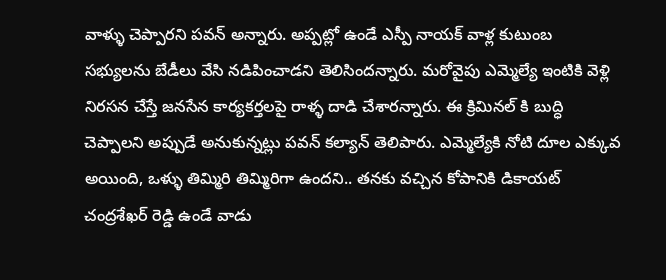వాళ్ళు చెప్పారని పవన్ అన్నారు. అప్పట్లో ఉండే ఎస్పీ నాయక్ వాళ్ల కుటుంబ సభ్యులను బేడీలు వేసి నడిపించాడని తెలిసిందన్నారు. మరోవైపు ఎమ్మెల్యే ఇంటికి వెళ్లి నిరసన చేస్తే జనసేన కార్యకర్తలపై రాళ్ళ దాడి చేశారన్నారు. ఈ క్రిమినల్ కి బుద్ధి చెప్పాలని అప్పుడే అనుకున్నట్లు పవన్ కల్యాన్ తెలిపారు. ఎమ్మెల్యేకి నోటి దూల ఎక్కువ అయింది, ఒళ్ళు తిమ్మిరి తిమ్మిరిగా ఉందని.. తనకు వచ్చిన కోపానికి డికాయట్ చంద్రశేఖర్ రెడ్డి ఉండే వాడు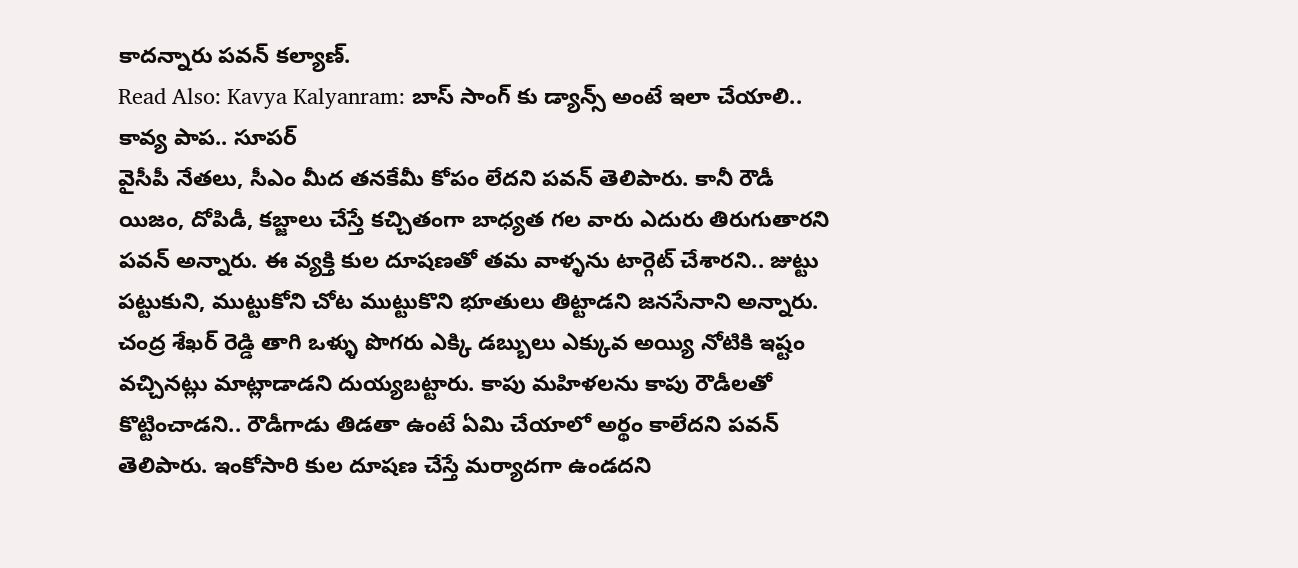కాదన్నారు పవన్ కల్యాణ్.
Read Also: Kavya Kalyanram: బాస్ సాంగ్ కు డ్యాన్స్ అంటే ఇలా చేయాలి.. కావ్య పాప.. సూపర్
వైసీపీ నేతలు, సీఎం మీద తనకేమీ కోపం లేదని పవన్ తెలిపారు. కానీ రౌడీ యిజం, దోపిడీ, కబ్జాలు చేస్తే కచ్చితంగా బాధ్యత గల వారు ఎదురు తిరుగుతారని పవన్ అన్నారు. ఈ వ్యక్తి కుల దూషణతో తమ వాళ్ళను టార్గెట్ చేశారని.. జుట్టు పట్టుకుని, ముట్టుకోని చోట ముట్టుకొని భూతులు తిట్టాడని జనసేనాని అన్నారు. చంద్ర శేఖర్ రెడ్డి తాగి ఒళ్ళు పొగరు ఎక్కి డబ్బులు ఎక్కువ అయ్యి నోటికి ఇష్టం వచ్చినట్లు మాట్లాడాడని దుయ్యబట్టారు. కాపు మహిళలను కాపు రౌడీలతో కొట్టించాడని.. రౌడీగాడు తిడతా ఉంటే ఏమి చేయాలో అర్థం కాలేదని పవన్ తెలిపారు. ఇంకోసారి కుల దూషణ చేస్తే మర్యాదగా ఉండదని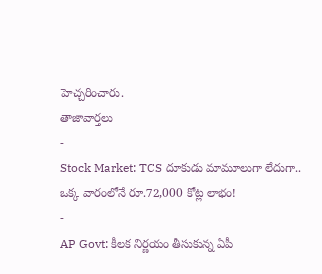హెచ్చరించారు.
తాజావార్తలు
-
Stock Market: TCS దూకుడు మామూలుగా లేదుగా.. ఒక్క వారంలోనే రూ.72,000 కోట్ల లాభం!
-
AP Govt: కీలక నిర్ణయం తీసుకున్న ఏపీ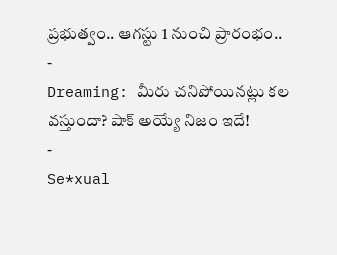ప్రభుత్వం.. ఆగస్టు 1 నుంచి ప్రారంభం..
-
Dreaming: మీరు చనిపోయినట్లు కల వస్తుందా? షాక్ అయ్యే నిజం ఇదే!
-
Se*xual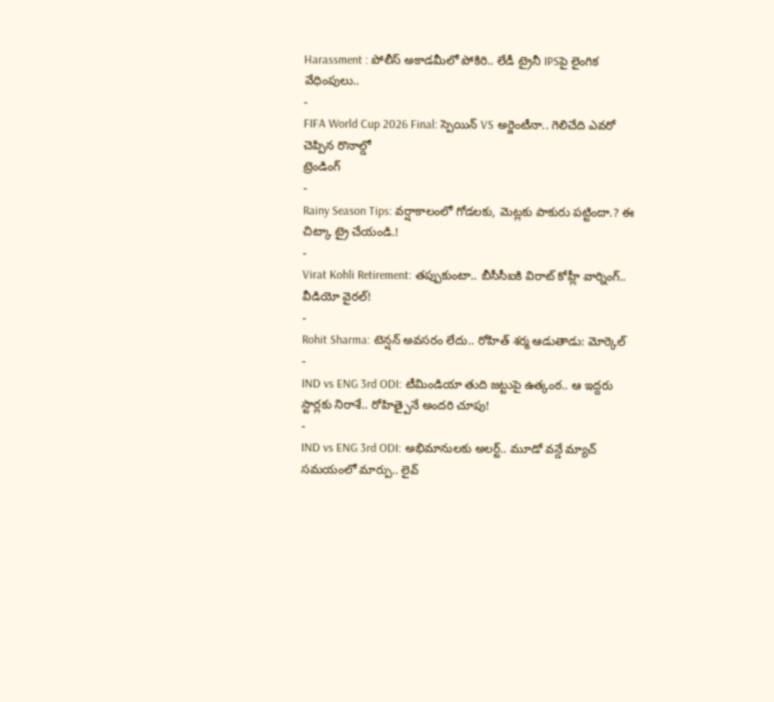Harassment : పోలీస్ అకాడమీలో పోకిరి.. లేడీ ట్రైనీ IPSపై లైంగిక వేధింపులు..
-
FIFA World Cup 2026 Final: స్పెయిన్ VS అర్జెంటీనా.. గెలిచేది ఎవరో చెప్పిన రొనాల్డో
ట్రెండింగ్
-
Rainy Season Tips: వర్షాకాలంలో గోడలకు, మెట్లకు పాకురు పట్టిందా.? ఈ చిట్కా ట్రై చేయండి.!
-
Virat Kohli Retirement: తప్పుకుంటా.. బీసీసీఐకి విరాట్ కోహ్లీ వార్నింగ్.. వీడియో వైరల్!
-
Rohit Sharma: టెన్షన్ అవసరం లేదు.. రోహిత్ శర్మ ఆడుతాడు: మోర్కెల్
-
IND vs ENG 3rd ODI: టీమిండియా తుది జట్టుపై ఉత్కంఠ.. ఆ ఇద్దరు స్టార్లకు నిరాశే.. రోహిత్పైనే అందరి చూపు!
-
IND vs ENG 3rd ODI: అభిమానులకు అలర్ట్.. మూడో వన్డే మ్యాచ్ సమయంలో మార్పు.. లైవ్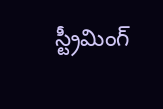స్ట్రీమింగ్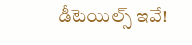డీటెయిల్స్ ఇవే!